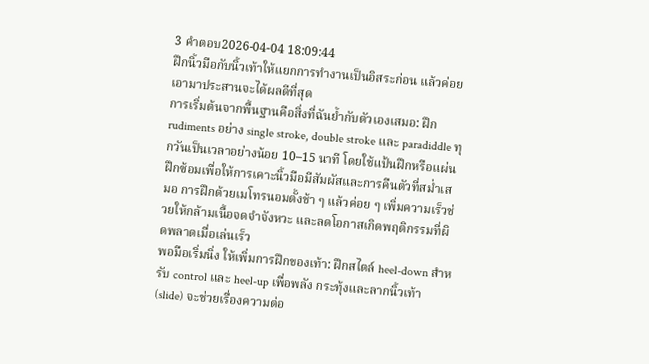3 คำตอบ2026-04-04 18:09:44
ฝึกนิ้วมือกับนิ้วเท้าให้แยกการทำงานเป็นอิสระก่อน แล้วค่อยเอามาประสานจะได้ผลดีที่สุด
การเริ่มต้นจากพื้นฐานคือสิ่งที่ฉันย้ำกับตัวเองเสมอ: ฝึก rudiments อย่าง single stroke, double stroke และ paradiddle ทุกวันเป็นเวลาอย่างน้อย 10–15 นาที โดยใช้แป้นฝึกหรือแผ่นฝึกซ้อมเพื่อให้การเคาะนิ้วมือมีสัมผัสและการคืนตัวที่สม่ำเสมอ การฝึกด้วยเมโทรนอมตั้งช้า ๆ แล้วค่อย ๆ เพิ่มความเร็วช่วยให้กล้ามเนื้อจดจำจังหวะ และลดโอกาสเกิดพฤติกรรมที่ผิดพลาดเมื่อเล่นเร็ว
พอมือเริ่มนิ่ง ให้เพิ่มการฝึกของเท้า: ฝึกสไตล์ heel-down สำหรับ control และ heel-up เพื่อพลัง กระทุ้งและลากนิ้วเท้า (slide) จะช่วยเรื่องความต่อ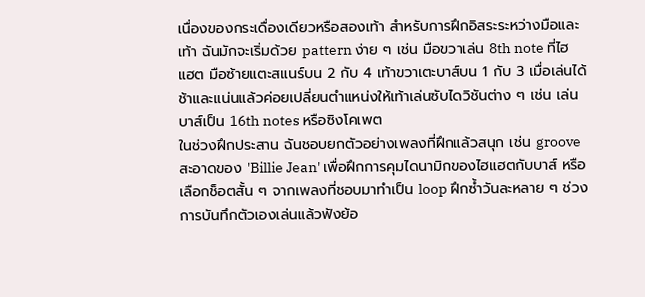เนื่องของกระเดื่องเดียวหรือสองเท้า สำหรับการฝึกอิสระระหว่างมือและเท้า ฉันมักจะเริ่มด้วย pattern ง่าย ๆ เช่น มือขวาเล่น 8th note ที่ไฮแฮต มือซ้ายแตะสแนร์บน 2 กับ 4 เท้าขวาเตะบาส์บน 1 กับ 3 เมื่อเล่นได้ช้าและแน่นแล้วค่อยเปลี่ยนตำแหน่งให้เท้าเล่นซับไดวิชันต่าง ๆ เช่น เล่นบาส์เป็น 16th notes หรือซิงโคเพต
ในช่วงฝึกประสาน ฉันชอบยกตัวอย่างเพลงที่ฝึกแล้วสนุก เช่น groove สะอาดของ 'Billie Jean' เพื่อฝึกการคุมไดนามิกของไฮแฮตกับบาส์ หรือเลือกช็อตสั้น ๆ จากเพลงที่ชอบมาทำเป็น loop ฝึกซ้ำวันละหลาย ๆ ช่วง การบันทึกตัวเองเล่นแล้วฟังย้อ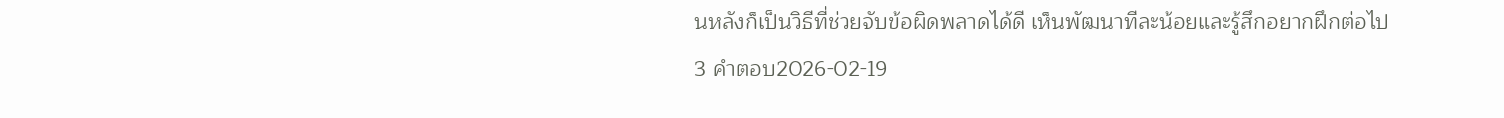นหลังก็เป็นวิธีที่ช่วยจับข้อผิดพลาดได้ดี เห็นพัฒนาทีละน้อยและรู้สึกอยากฝึกต่อไป
3 คำตอบ2026-02-19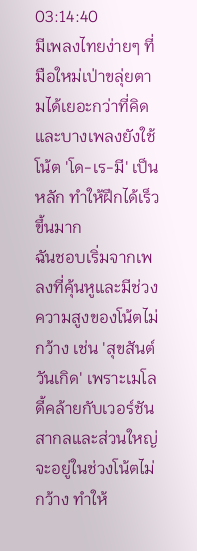03:14:40
มีเพลงไทยง่ายๆ ที่มือใหม่เป่าขลุ่ยตามได้เยอะกว่าที่คิด และบางเพลงยังใช้โน้ต 'โด-เร-มี' เป็นหลัก ทำให้ฝึกได้เร็วขึ้นมาก
ฉันชอบเริ่มจากเพลงที่คุ้นหูและมีช่วงความสูงของโน้ตไม่กว้าง เช่น 'สุขสันต์วันเกิด' เพราะเมโลดี้คล้ายกับเวอร์ชันสากลและส่วนใหญ่จะอยู่ในช่วงโน้ตไม่กว้าง ทำให้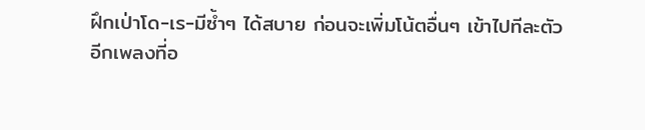ฝึกเป่าโด-เร-มีซ้ำๆ ได้สบาย ก่อนจะเพิ่มโน้ตอื่นๆ เข้าไปทีละตัว
อีกเพลงที่อ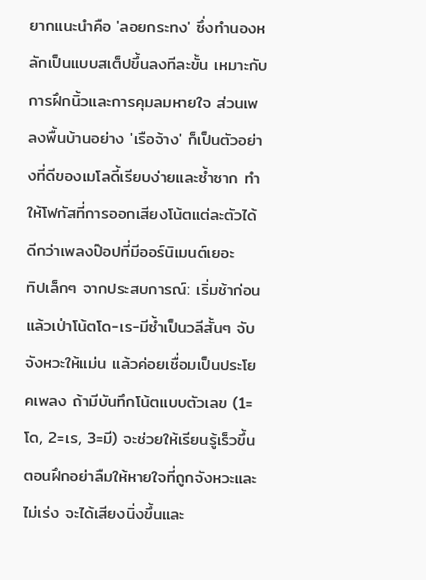ยากแนะนำคือ 'ลอยกระทง' ซึ่งทำนองหลักเป็นแบบสเต็ปขึ้นลงทีละขั้น เหมาะกับการฝึกนิ้วและการคุมลมหายใจ ส่วนเพลงพื้นบ้านอย่าง 'เรือจ้าง' ก็เป็นตัวอย่างที่ดีของเมโลดี้เรียบง่ายและซ้ำซาก ทำให้โฟกัสที่การออกเสียงโน้ตแต่ละตัวได้ดีกว่าเพลงป๊อปที่มีออร์นิเมนต์เยอะ
ทิปเล็กๆ จากประสบการณ์: เริ่มช้าก่อน แล้วเป่าโน้ตโด-เร-มีซ้ำเป็นวลีสั้นๆ จับจังหวะให้แม่น แล้วค่อยเชื่อมเป็นประโยคเพลง ถ้ามีบันทึกโน้ตแบบตัวเลข (1=โด, 2=เร, 3=มี) จะช่วยให้เรียนรู้เร็วขึ้น ตอนฝึกอย่าลืมให้หายใจที่ถูกจังหวะและไม่เร่ง จะได้เสียงนิ่งขึ้นและ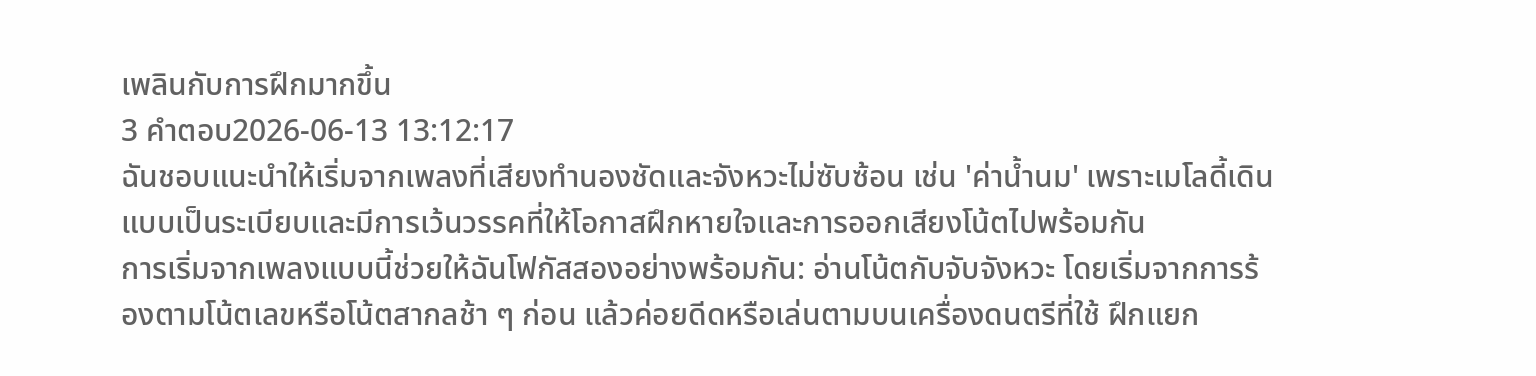เพลินกับการฝึกมากขึ้น
3 คำตอบ2026-06-13 13:12:17
ฉันชอบแนะนำให้เริ่มจากเพลงที่เสียงทำนองชัดและจังหวะไม่ซับซ้อน เช่น 'ค่าน้ำนม' เพราะเมโลดี้เดินแบบเป็นระเบียบและมีการเว้นวรรคที่ให้โอกาสฝึกหายใจและการออกเสียงโน้ตไปพร้อมกัน
การเริ่มจากเพลงแบบนี้ช่วยให้ฉันโฟกัสสองอย่างพร้อมกัน: อ่านโน้ตกับจับจังหวะ โดยเริ่มจากการร้องตามโน้ตเลขหรือโน้ตสากลช้า ๆ ก่อน แล้วค่อยดีดหรือเล่นตามบนเครื่องดนตรีที่ใช้ ฝึกแยก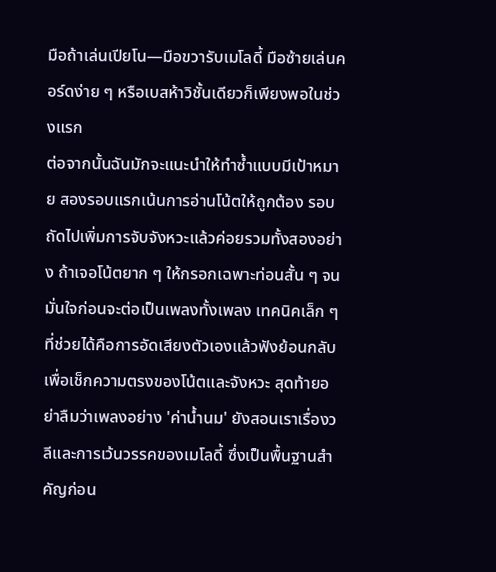มือถ้าเล่นเปียโน—มือขวารับเมโลดี้ มือซ้ายเล่นคอร์ดง่าย ๆ หรือเบสห้าวิชั้นเดียวก็เพียงพอในช่วงแรก
ต่อจากนั้นฉันมักจะแนะนำให้ทำซ้ำแบบมีเป้าหมาย สองรอบแรกเน้นการอ่านโน้ตให้ถูกต้อง รอบถัดไปเพิ่มการจับจังหวะแล้วค่อยรวมทั้งสองอย่าง ถ้าเจอโน้ตยาก ๆ ให้กรอกเฉพาะท่อนสั้น ๆ จนมั่นใจก่อนจะต่อเป็นเพลงทั้งเพลง เทคนิคเล็ก ๆ ที่ช่วยได้คือการอัดเสียงตัวเองแล้วฟังย้อนกลับ เพื่อเช็กความตรงของโน้ตและจังหวะ สุดท้ายอย่าลืมว่าเพลงอย่าง 'ค่าน้ำนม' ยังสอนเราเรื่องวลีและการเว้นวรรคของเมโลดี้ ซึ่งเป็นพื้นฐานสำคัญก่อน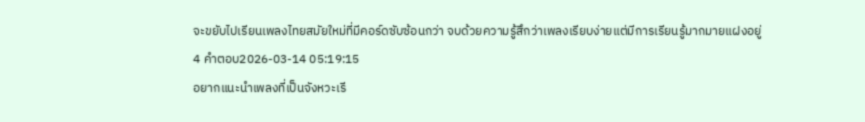จะขยับไปเรียนเพลงไทยสมัยใหม่ที่มีคอร์ดซับซ้อนกว่า จบด้วยความรู้สึกว่าเพลงเรียบง่ายแต่มีการเรียนรู้มากมายแฝงอยู่
4 คำตอบ2026-03-14 05:19:15
อยากแนะนำเพลงที่เป็นจังหวะเรี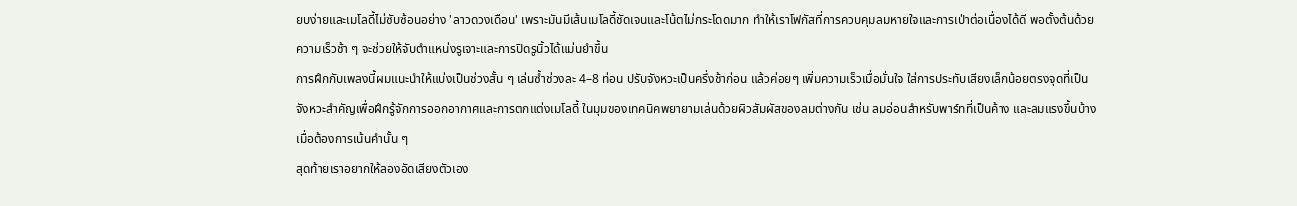ยบง่ายและเมโลดี้ไม่ซับซ้อนอย่าง 'ลาวดวงเดือน' เพราะมันมีเส้นเมโลดี้ชัดเจนและโน้ตไม่กระโดดมาก ทำให้เราโฟกัสที่การควบคุมลมหายใจและการเป่าต่อเนื่องได้ดี พอตั้งต้นด้วยความเร็วช้า ๆ จะช่วยให้จับตำแหน่งรูเจาะและการปิดรูนิ้วได้แม่นยำขึ้น
การฝึกกับเพลงนี้ผมแนะนำให้แบ่งเป็นช่วงสั้น ๆ เล่นซ้ำช่วงละ 4–8 ท่อน ปรับจังหวะเป็นครึ่งช้าก่อน แล้วค่อยๆ เพิ่มความเร็วเมื่อมั่นใจ ใส่การประทับเสียงเล็กน้อยตรงจุดที่เป็นจังหวะสำคัญเพื่อฝึกรู้จักการออกอากาศและการตกแต่งเมโลดี้ ในมุมของเทคนิคพยายามเล่นด้วยผิวสัมผัสของลมต่างกัน เช่น ลมอ่อนสำหรับพาร์ทที่เป็นค้าง และลมแรงขึ้นบ้างเมื่อต้องการเน้นคำนั้น ๆ
สุดท้ายเราอยากให้ลองอัดเสียงตัวเอง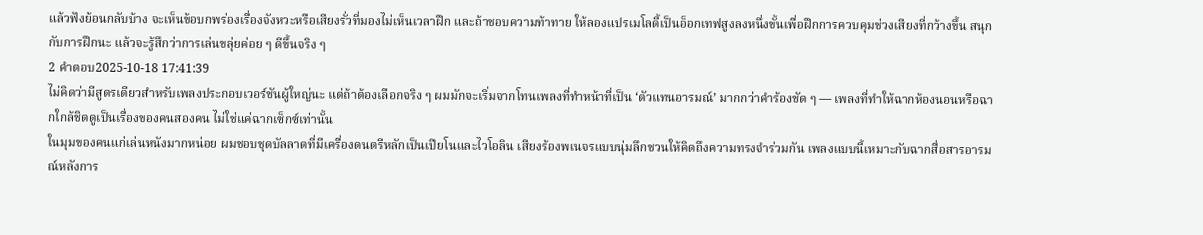แล้วฟังย้อนกลับบ้าง จะเห็นข้อบกพร่องเรื่องจังหวะหรือเสียงรั่วที่มองไม่เห็นเวลาฝึก และถ้าชอบความท้าทาย ให้ลองแปรเมโลดี้เป็นอ็อกเทฟสูงลงหนึ่งขั้นเพื่อฝึกการควบคุมช่วงเสียงที่กว้างขึ้น สนุกกับการฝึกนะ แล้วจะรู้สึกว่าการเล่นขลุ่ยค่อย ๆ ดีขึ้นจริง ๆ
2 คำตอบ2025-10-18 17:41:39
ไม่คิดว่ามีสูตรเดียวสำหรับเพลงประกอบเวอร์ชันผู้ใหญ่นะ แต่ถ้าต้องเลือกจริง ๆ ผมมักจะเริ่มจากโทนเพลงที่ทำหน้าที่เป็น ‘ตัวแทนอารมณ์’ มากกว่าคำร้องชัด ๆ — เพลงที่ทำให้ฉากห้องนอนหรือฉากใกล้ชิดดูเป็นเรื่องของคนสองคน ไม่ใช่แค่ฉากเซ็กซ์เท่านั้น
ในมุมของคนแก่เล่นหนังมากหน่อย ผมชอบชุดบัลลาดที่มีเครื่องดนตรีหลักเป็นเปียโนและไวโอลิน เสียงร้องพเนจรแบบนุ่มลึกชวนให้คิดถึงความทรงจำร่วมกัน เพลงแบบนี้เหมาะกับฉากสื่อสารอารมณ์หลังการ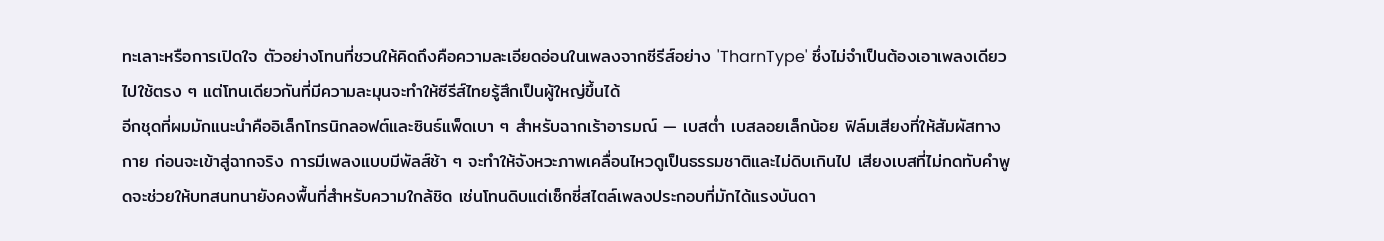ทะเลาะหรือการเปิดใจ ตัวอย่างโทนที่ชวนให้คิดถึงคือความละเอียดอ่อนในเพลงจากซีรีส์อย่าง 'TharnType' ซึ่งไม่จำเป็นต้องเอาเพลงเดียวไปใช้ตรง ๆ แต่โทนเดียวกันที่มีความละมุนจะทำให้ซีรีส์ไทยรู้สึกเป็นผู้ใหญ่ขึ้นได้
อีกชุดที่ผมมักแนะนำคืออิเล็กโทรนิกลอฟต์และซินธ์แพ็ดเบา ๆ สำหรับฉากเร้าอารมณ์ — เบสต่ำ เบสลอยเล็กน้อย ฟิล์มเสียงที่ให้สัมผัสทางกาย ก่อนจะเข้าสู่ฉากจริง การมีเพลงแบบมีพัลส์ช้า ๆ จะทำให้จังหวะภาพเคลื่อนไหวดูเป็นธรรมชาติและไม่ดิบเกินไป เสียงเบสที่ไม่กดทับคำพูดจะช่วยให้บทสนทนายังคงพื้นที่สำหรับความใกล้ชิด เช่นโทนดิบแต่เซ็กซี่สไตล์เพลงประกอบที่มักได้แรงบันดา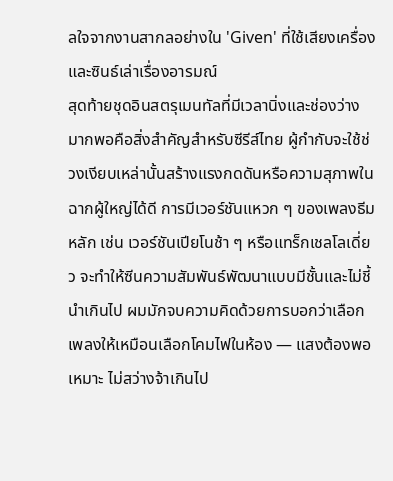ลใจจากงานสากลอย่างใน 'Given' ที่ใช้เสียงเครื่องและซินธ์เล่าเรื่องอารมณ์
สุดท้ายชุดอินสตรุเมนทัลที่มีเวลานิ่งและช่องว่างมากพอคือสิ่งสำคัญสำหรับซีรีส์ไทย ผู้กำกับจะใช้ช่วงเงียบเหล่านั้นสร้างแรงกดดันหรือความสุภาพในฉากผู้ใหญ่ได้ดี การมีเวอร์ชันแหวก ๆ ของเพลงธีมหลัก เช่น เวอร์ชันเปียโนช้า ๆ หรือแทร็กเชลโลเดี่ยว จะทำให้ซีนความสัมพันธ์พัฒนาแบบมีชั้นและไม่ชี้นำเกินไป ผมมักจบความคิดด้วยการบอกว่าเลือกเพลงให้เหมือนเลือกโคมไฟในห้อง — แสงต้องพอเหมาะ ไม่สว่างจ้าเกินไป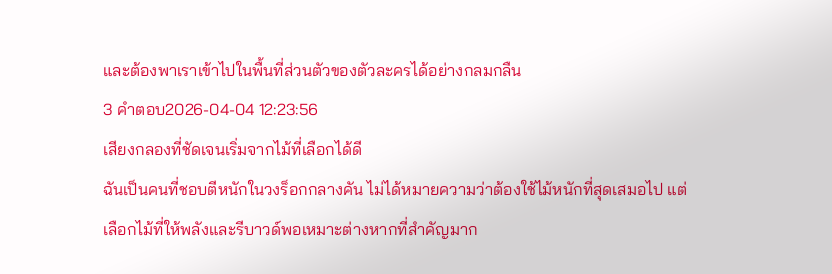และต้องพาเราเข้าไปในพื้นที่ส่วนตัวของตัวละครได้อย่างกลมกลืน
3 คำตอบ2026-04-04 12:23:56
เสียงกลองที่ชัดเจนเริ่มจากไม้ที่เลือกได้ดี
ฉันเป็นคนที่ชอบตีหนักในวงร็อกกลางคัน ไม่ได้หมายความว่าต้องใช้ไม้หนักที่สุดเสมอไป แต่เลือกไม้ที่ให้พลังและรีบาวด์พอเหมาะต่างหากที่สำคัญมาก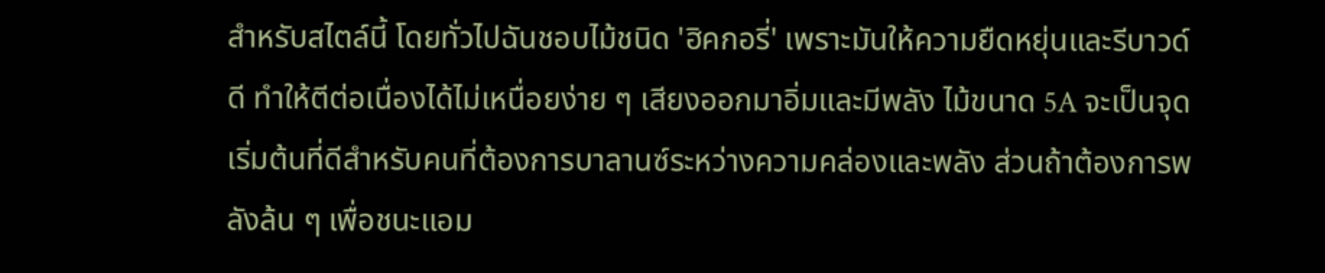สำหรับสไตล์นี้ โดยทั่วไปฉันชอบไม้ชนิด 'ฮิคกอรี่' เพราะมันให้ความยืดหยุ่นและรีบาวด์ดี ทำให้ตีต่อเนื่องได้ไม่เหนื่อยง่าย ๆ เสียงออกมาอิ่มและมีพลัง ไม้ขนาด 5A จะเป็นจุดเริ่มต้นที่ดีสำหรับคนที่ต้องการบาลานซ์ระหว่างความคล่องและพลัง ส่วนถ้าต้องการพลังล้น ๆ เพื่อชนะแอม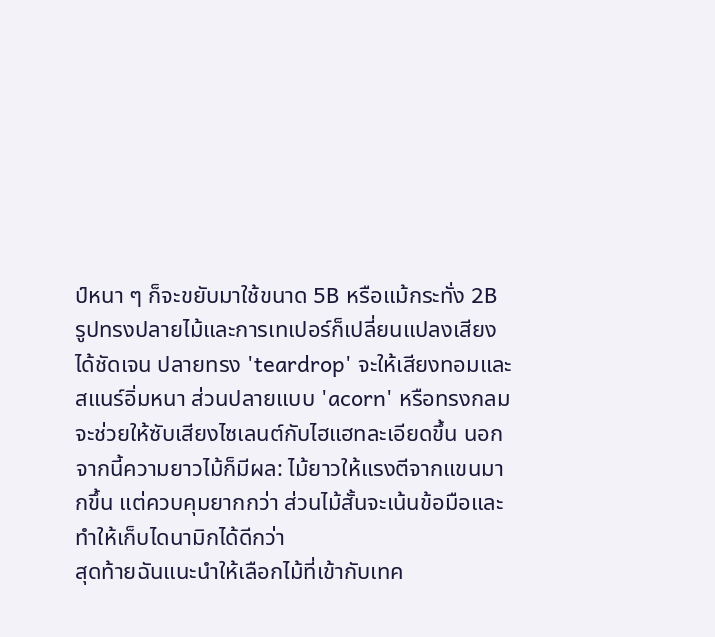ป์หนา ๆ ก็จะขยับมาใช้ขนาด 5B หรือแม้กระทั่ง 2B
รูปทรงปลายไม้และการเทเปอร์ก็เปลี่ยนแปลงเสียงได้ชัดเจน ปลายทรง 'teardrop' จะให้เสียงทอมและสแนร์อิ่มหนา ส่วนปลายแบบ 'acorn' หรือทรงกลมจะช่วยให้ซับเสียงไซเลนต์กับไฮแฮทละเอียดขึ้น นอกจากนี้ความยาวไม้ก็มีผล: ไม้ยาวให้แรงตีจากแขนมากขึ้น แต่ควบคุมยากกว่า ส่วนไม้สั้นจะเน้นข้อมือและทำให้เก็บไดนามิกได้ดีกว่า
สุดท้ายฉันแนะนำให้เลือกไม้ที่เข้ากับเทค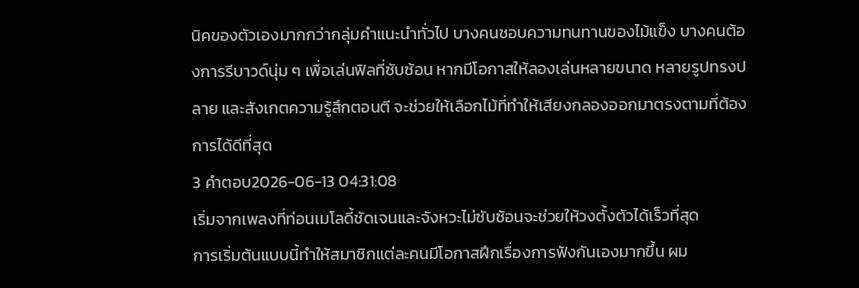นิคของตัวเองมากกว่ากลุ่มคำแนะนำทั่วไป บางคนชอบความทนทานของไม้แข็ง บางคนต้องการรีบาวด์นุ่ม ๆ เพื่อเล่นฟิลที่ซับซ้อน หากมีโอกาสให้ลองเล่นหลายขนาด หลายรูปทรงปลาย และสังเกตความรู้สึกตอนตี จะช่วยให้เลือกไม้ที่ทำให้เสียงกลองออกมาตรงตามที่ต้องการได้ดีที่สุด
3 คำตอบ2026-06-13 04:31:08
เริ่มจากเพลงที่ท่อนเมโลดี้ชัดเจนและจังหวะไม่ซับซ้อนจะช่วยให้วงตั้งตัวได้เร็วที่สุด
การเริ่มต้นแบบนี้ทำให้สมาชิกแต่ละคนมีโอกาสฝึกเรื่องการฟังกันเองมากขึ้น ผม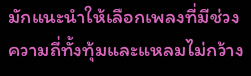มักแนะนำให้เลือกเพลงที่มีช่วงความถี่ทั้งทุ้มและแหลมไม่กว้าง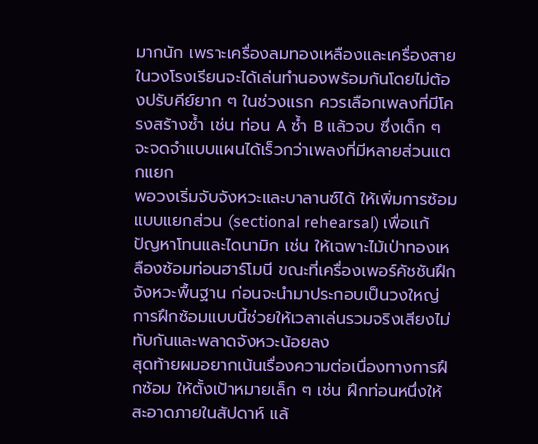มากนัก เพราะเครื่องลมทองเหลืองและเครื่องสายในวงโรงเรียนจะได้เล่นทำนองพร้อมกันโดยไม่ต้องปรับคีย์ยาก ๆ ในช่วงแรก ควรเลือกเพลงที่มีโครงสร้างซ้ำ เช่น ท่อน A ซ้ำ B แล้วจบ ซึ่งเด็ก ๆ จะจดจำแบบแผนได้เร็วกว่าเพลงที่มีหลายส่วนแตกแยก
พอวงเริ่มจับจังหวะและบาลานซ์ได้ ให้เพิ่มการซ้อมแบบแยกส่วน (sectional rehearsal) เพื่อแก้ปัญหาโทนและไดนามิก เช่น ให้เฉพาะไม้เป่าทองเหลืองซ้อมท่อนฮาร์โมนี ขณะที่เครื่องเพอร์คัชชันฝึกจังหวะพื้นฐาน ก่อนจะนำมาประกอบเป็นวงใหญ่ การฝึกซ้อมแบบนี้ช่วยให้เวลาเล่นรวมจริงเสียงไม่ทับกันและพลาดจังหวะน้อยลง
สุดท้ายผมอยากเน้นเรื่องความต่อเนื่องทางการฝึกซ้อม ให้ตั้งเป้าหมายเล็ก ๆ เช่น ฝึกท่อนหนึ่งให้สะอาดภายในสัปดาห์ แล้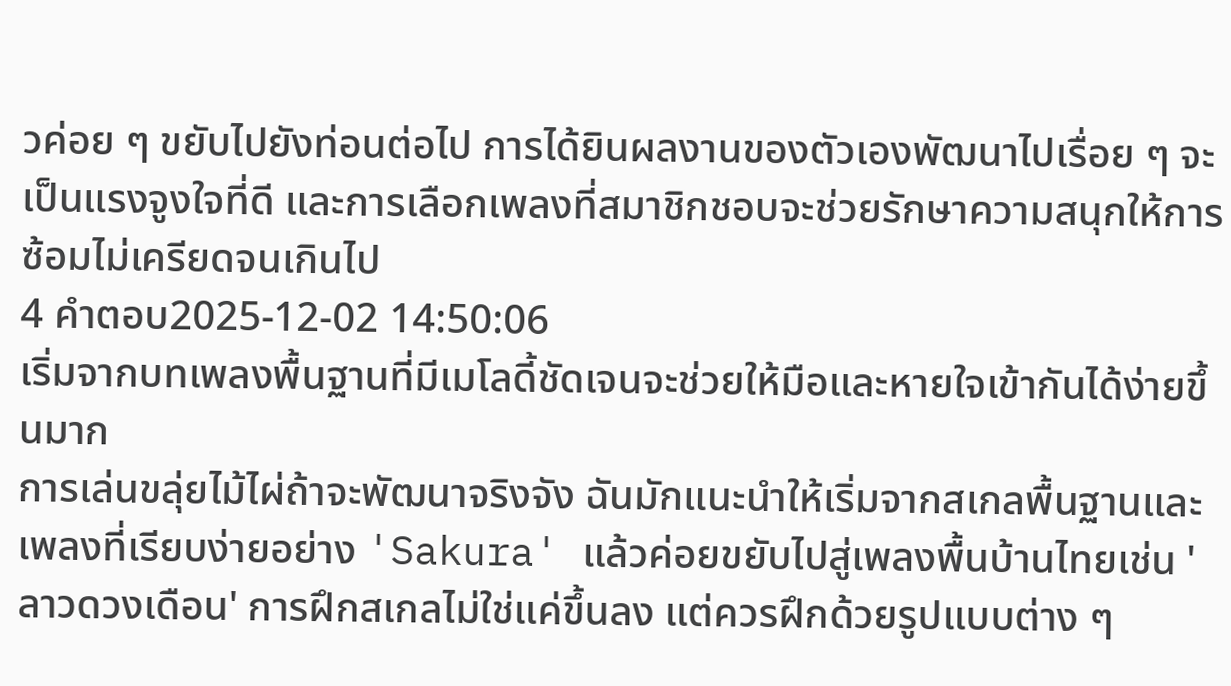วค่อย ๆ ขยับไปยังท่อนต่อไป การได้ยินผลงานของตัวเองพัฒนาไปเรื่อย ๆ จะเป็นแรงจูงใจที่ดี และการเลือกเพลงที่สมาชิกชอบจะช่วยรักษาความสนุกให้การซ้อมไม่เครียดจนเกินไป
4 คำตอบ2025-12-02 14:50:06
เริ่มจากบทเพลงพื้นฐานที่มีเมโลดี้ชัดเจนจะช่วยให้มือและหายใจเข้ากันได้ง่ายขึ้นมาก
การเล่นขลุ่ยไม้ไผ่ถ้าจะพัฒนาจริงจัง ฉันมักแนะนำให้เริ่มจากสเกลพื้นฐานและเพลงที่เรียบง่ายอย่าง 'Sakura' แล้วค่อยขยับไปสู่เพลงพื้นบ้านไทยเช่น 'ลาวดวงเดือน' การฝึกสเกลไม่ใช่แค่ขึ้นลง แต่ควรฝึกด้วยรูปแบบต่าง ๆ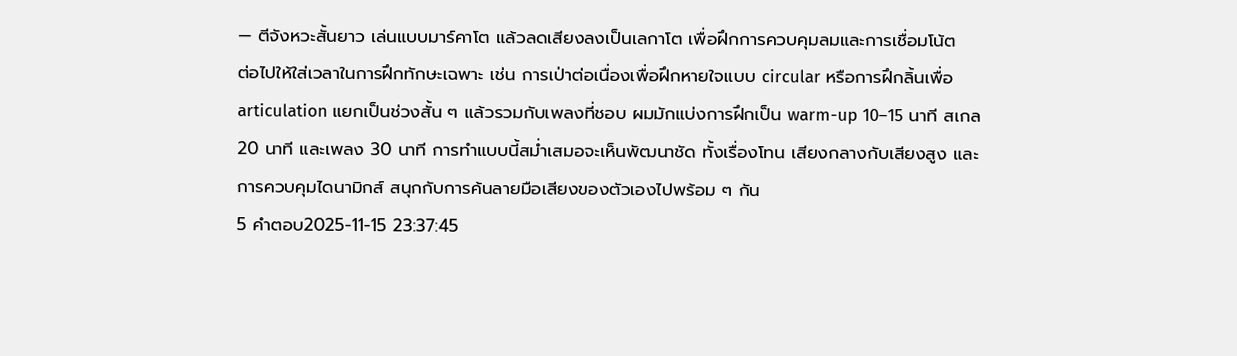— ตีจังหวะสั้นยาว เล่นแบบมาร์คาโต แล้วลดเสียงลงเป็นเลกาโต เพื่อฝึกการควบคุมลมและการเชื่อมโน้ต
ต่อไปให้ใส่เวลาในการฝึกทักษะเฉพาะ เช่น การเป่าต่อเนื่องเพื่อฝึกหายใจแบบ circular หรือการฝึกลิ้นเพื่อ articulation แยกเป็นช่วงสั้น ๆ แล้วรวมกับเพลงที่ชอบ ผมมักแบ่งการฝึกเป็น warm-up 10–15 นาที สเกล 20 นาที และเพลง 30 นาที การทำแบบนี้สม่ำเสมอจะเห็นพัฒนาชัด ทั้งเรื่องโทน เสียงกลางกับเสียงสูง และการควบคุมไดนามิกส์ สนุกกับการค้นลายมือเสียงของตัวเองไปพร้อม ๆ กัน
5 คำตอบ2025-11-15 23:37:45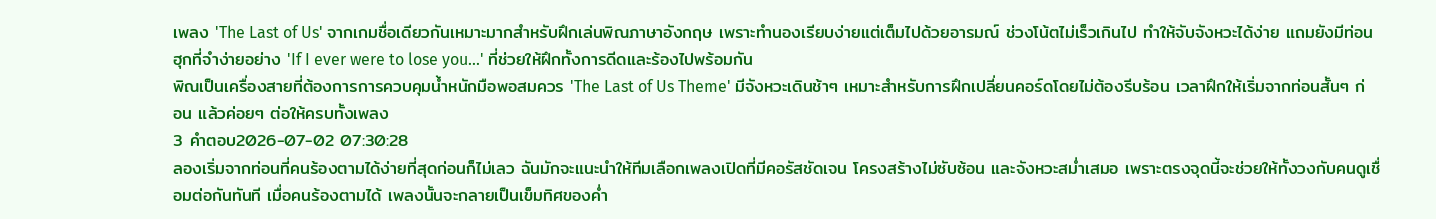เพลง 'The Last of Us' จากเกมชื่อเดียวกันเหมาะมากสำหรับฝึกเล่นพิณภาษาอังกฤษ เพราะทำนองเรียบง่ายแต่เต็มไปด้วยอารมณ์ ช่วงโน้ตไม่เร็วเกินไป ทำให้จับจังหวะได้ง่าย แถมยังมีท่อนฮุกที่จำง่ายอย่าง 'If I ever were to lose you...' ที่ช่วยให้ฝึกทั้งการดีดและร้องไปพร้อมกัน
พิณเป็นเครื่องสายที่ต้องการการควบคุมน้ำหนักมือพอสมควร 'The Last of Us Theme' มีจังหวะเดินช้าๆ เหมาะสำหรับการฝึกเปลี่ยนคอร์ดโดยไม่ต้องรีบร้อน เวลาฝึกให้เริ่มจากท่อนสั้นๆ ก่อน แล้วค่อยๆ ต่อให้ครบทั้งเพลง
3 คำตอบ2026-07-02 07:30:28
ลองเริ่มจากท่อนที่คนร้องตามได้ง่ายที่สุดก่อนก็ไม่เลว ฉันมักจะแนะนำให้ทีมเลือกเพลงเปิดที่มีคอรัสชัดเจน โครงสร้างไม่ซับซ้อน และจังหวะสม่ำเสมอ เพราะตรงจุดนี้จะช่วยให้ทั้งวงกับคนดูเชื่อมต่อกันทันที เมื่อคนร้องตามได้ เพลงนั้นจะกลายเป็นเข็มทิศของค่ำ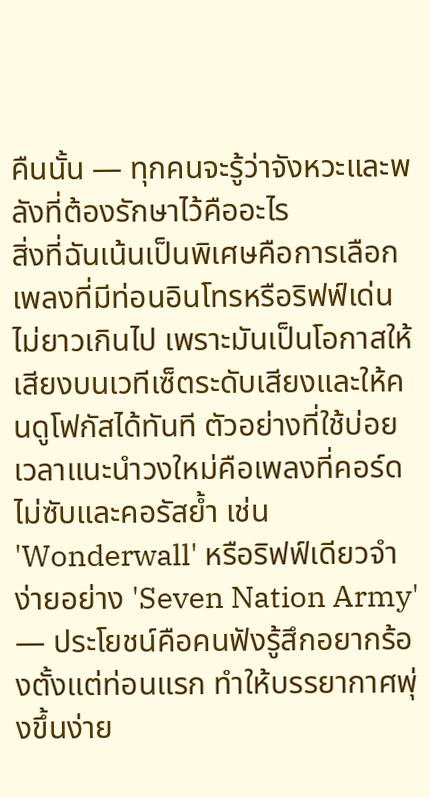คืนนั้น — ทุกคนจะรู้ว่าจังหวะและพลังที่ต้องรักษาไว้คืออะไร
สิ่งที่ฉันเน้นเป็นพิเศษคือการเลือกเพลงที่มีท่อนอินโทรหรือริฟฟ์เด่นไม่ยาวเกินไป เพราะมันเป็นโอกาสให้เสียงบนเวทีเซ็ตระดับเสียงและให้คนดูโฟกัสได้ทันที ตัวอย่างที่ใช้บ่อยเวลาแนะนำวงใหม่คือเพลงที่คอร์ดไม่ซับและคอรัสย้ำ เช่น 'Wonderwall' หรือริฟฟ์เดียวจำง่ายอย่าง 'Seven Nation Army' — ประโยชน์คือคนฟังรู้สึกอยากร้องตั้งแต่ท่อนแรก ทำให้บรรยากาศพุ่งขึ้นง่าย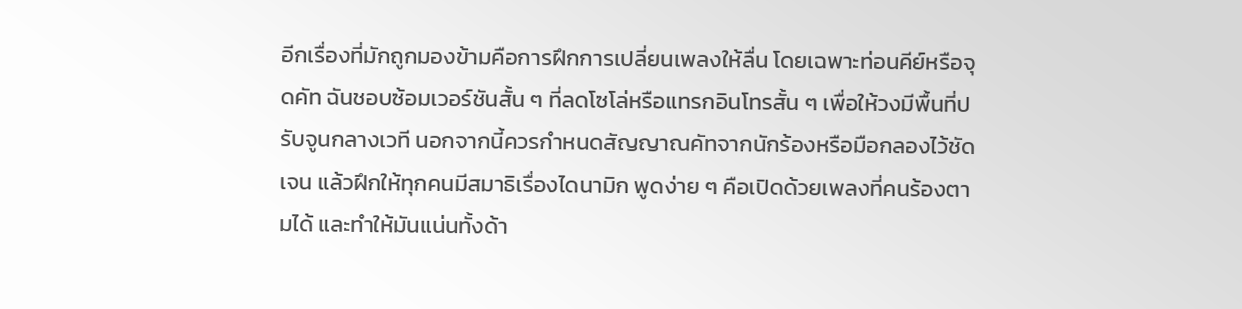อีกเรื่องที่มักถูกมองข้ามคือการฝึกการเปลี่ยนเพลงให้ลื่น โดยเฉพาะท่อนคีย์หรือจุดคัท ฉันชอบซ้อมเวอร์ชันสั้น ๆ ที่ลดโซโล่หรือแทรกอินโทรสั้น ๆ เพื่อให้วงมีพื้นที่ปรับจูนกลางเวที นอกจากนี้ควรกำหนดสัญญาณคัทจากนักร้องหรือมือกลองไว้ชัดเจน แล้วฝึกให้ทุกคนมีสมาธิเรื่องไดนามิก พูดง่าย ๆ คือเปิดด้วยเพลงที่คนร้องตามได้ และทำให้มันแน่นทั้งด้า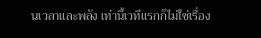นเวลาและพลัง เท่านี้เวทีแรกก็ไม่ใช่เรื่อง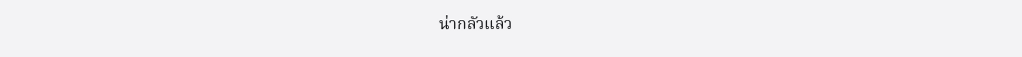น่ากลัวแล้ว